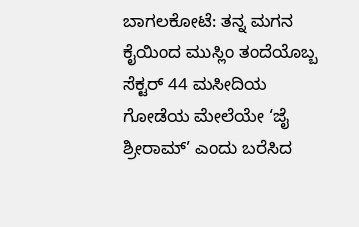ಬಾಗಲಕೋಟೆ: ತನ್ನ ಮಗನ ಕೈಯಿಂದ ಮುಸ್ಲಿಂ ತಂದೆಯೊಬ್ಬ ಸೆಕ್ಟರ್ 44 ಮಸೀದಿಯ ಗೋಡೆಯ ಮೇಲೆಯೇ ‘ಜೈ ಶ್ರೀರಾಮ್’ ಎಂದು ಬರೆಸಿದ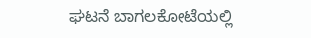ಘಟನೆ ಬಾಗಲಕೋಟೆಯಲ್ಲಿ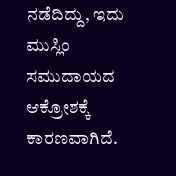ನಡೆದಿದ್ದು, ಇದು ಮುಸ್ಲಿಂ ಸಮುದಾಯದ ಆಕ್ರೋಶಕ್ಕೆ ಕಾರಣವಾಗಿದೆ.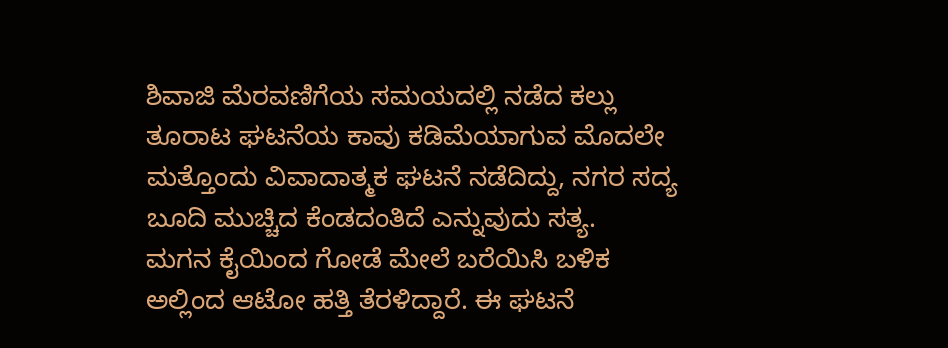ಶಿವಾಜಿ ಮೆರವಣಿಗೆಯ ಸಮಯದಲ್ಲಿ ನಡೆದ ಕಲ್ಲು ತೂರಾಟ ಘಟನೆಯ ಕಾವು ಕಡಿಮೆಯಾಗುವ ಮೊದಲೇ ಮತ್ತೊಂದು ವಿವಾದಾತ್ಮಕ ಘಟನೆ ನಡೆದಿದ್ದು, ನಗರ ಸದ್ಯ ಬೂದಿ ಮುಚ್ಚಿದ ಕೆಂಡದಂತಿದೆ ಎನ್ನುವುದು ಸತ್ಯ.
ಮಗನ ಕೈಯಿಂದ ಗೋಡೆ ಮೇಲೆ ಬರೆಯಿಸಿ ಬಳಿಕ ಅಲ್ಲಿಂದ ಆಟೋ ಹತ್ತಿ ತೆರಳಿದ್ದಾರೆ. ಈ ಘಟನೆ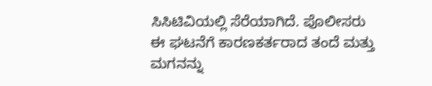ಸಿಸಿಟಿವಿಯಲ್ಲಿ ಸೆರೆಯಾಗಿದೆ. ಪೊಲೀಸರು ಈ ಘಟನೆಗೆ ಕಾರಣಕರ್ತರಾದ ತಂದೆ ಮತ್ತು ಮಗನನ್ನು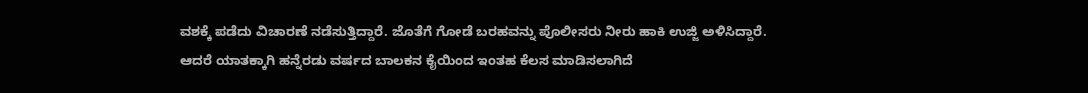ವಶಕ್ಕೆ ಪಡೆದು ವಿಚಾರಣೆ ನಡೆಸುತ್ತಿದ್ದಾರೆ. ಜೊತೆಗೆ ಗೋಡೆ ಬರಹವನ್ನು ಪೊಲೀಸರು ನೀರು ಹಾಕಿ ಉಜ್ಜಿ ಅಳಿಸಿದ್ದಾರೆ.
ಆದರೆ ಯಾತಕ್ಕಾಗಿ ಹನ್ನೆರಡು ವರ್ಷದ ಬಾಲಕನ ಕೈಯಿಂದ ಇಂತಹ ಕೆಲಸ ಮಾಡಿಸಲಾಗಿದೆ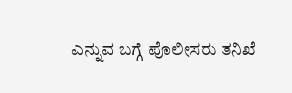ಎನ್ನುವ ಬಗ್ಗೆ ಪೊಲೀಸರು ತನಿಖೆ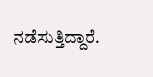ನಡೆಸುತ್ತಿದ್ದಾರೆ.